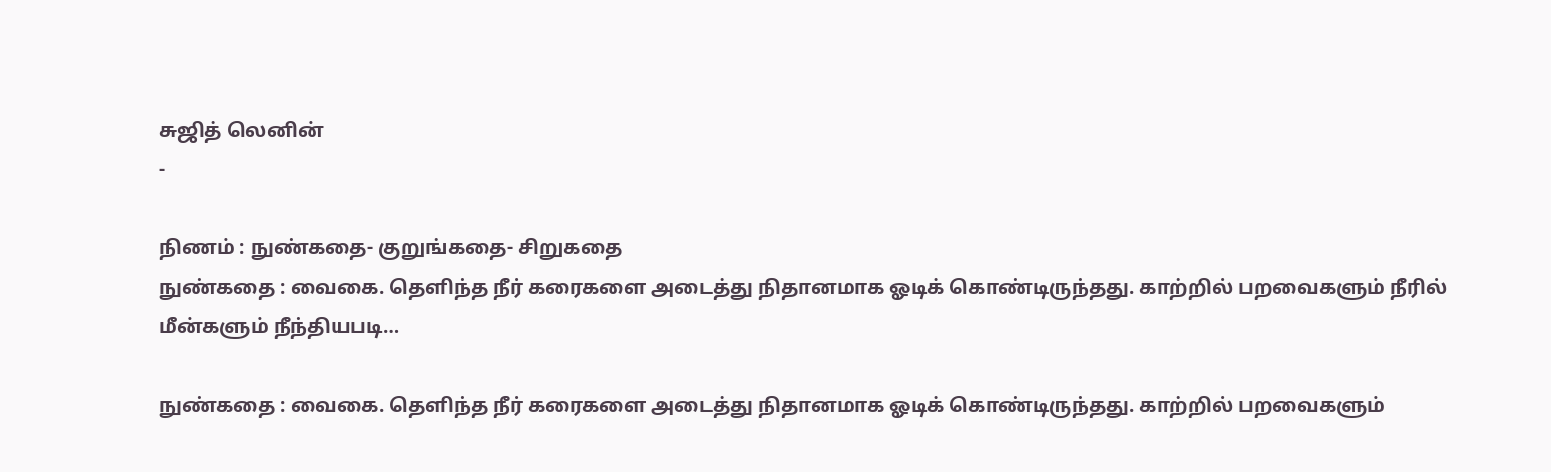சுஜித் லெனின்
-

நிணம் : நுண்கதை- குறுங்கதை- சிறுகதை
நுண்கதை : வைகை. தெளிந்த நீர் கரைகளை அடைத்து நிதானமாக ஓடிக் கொண்டிருந்தது. காற்றில் பறவைகளும் நீரில் மீன்களும் நீந்தியபடி…

நுண்கதை : வைகை. தெளிந்த நீர் கரைகளை அடைத்து நிதானமாக ஓடிக் கொண்டிருந்தது. காற்றில் பறவைகளும்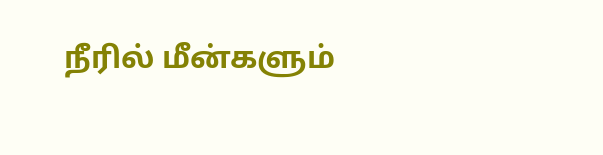நீரில் மீன்களும்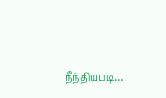நீந்தியபடி…